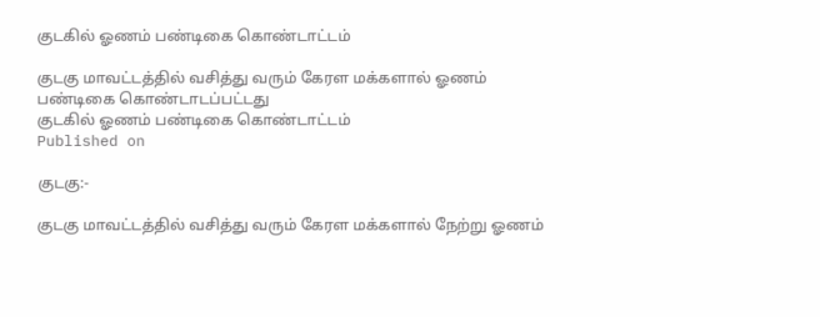குடகில் ஓணம் பண்டிகை கொண்டாட்டம்

குடகு மாவட்டத்தில் வசித்து வரும் கேரள மக்களால் ஓணம் பண்டிகை கொண்டாடப்பட்டது
குடகில் ஓணம் பண்டிகை கொண்டாட்டம்
Published on

குடகு:-

குடகு மாவட்டத்தில் வசித்து வரும் கேரள மக்களால் நேற்று ஓணம்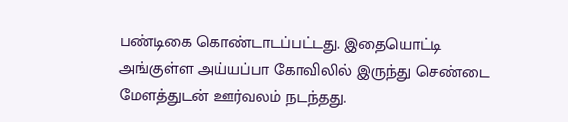பண்டிகை கொண்டாடப்பட்டது. இதையொட்டி அங்குள்ள அய்யப்பா கோவிலில் இருந்து செண்டை மேளத்துடன் ஊர்வலம் நடந்தது.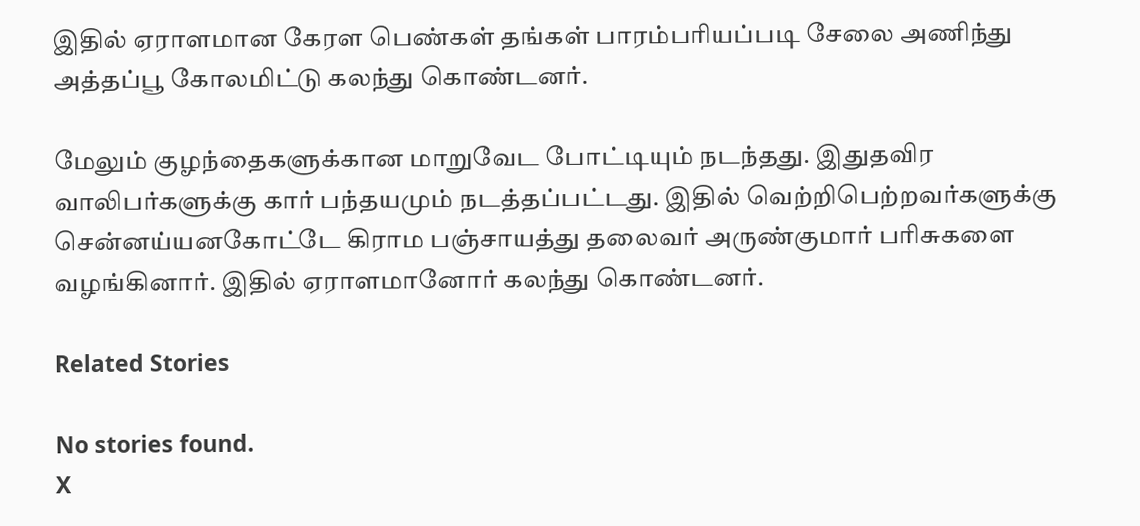இதில் ஏராளமான கேரள பெண்கள் தங்கள் பாரம்பரியப்படி சேலை அணிந்து அத்தப்பூ கோலமிட்டு கலந்து கொண்டனர்.

மேலும் குழந்தைகளுக்கான மாறுவேட போட்டியும் நடந்தது. இதுதவிர வாலிபர்களுக்கு கார் பந்தயமும் நடத்தப்பட்டது. இதில் வெற்றிபெற்றவர்களுக்கு சென்னய்யனகோட்டே கிராம பஞ்சாயத்து தலைவர் அருண்குமார் பரிசுகளை வழங்கினார். இதில் ஏராளமானோர் கலந்து கொண்டனர்.

Related Stories

No stories found.
X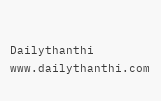Dailythanthi
www.dailythanthi.com